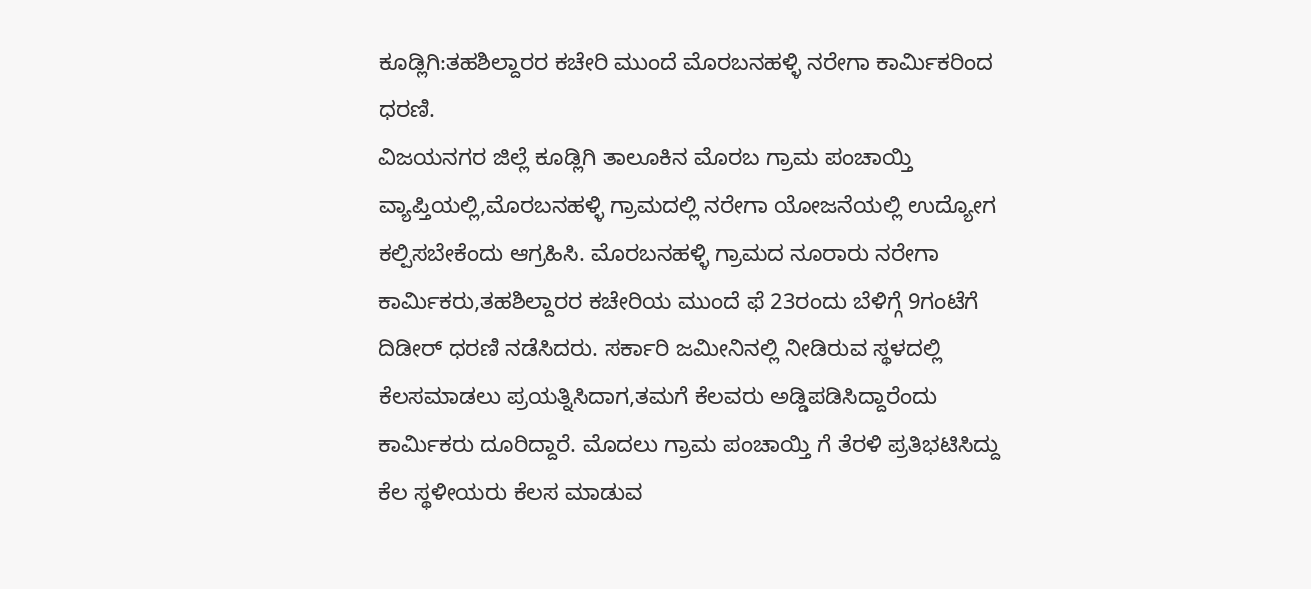ಕೂಡ್ಲಿಗಿ:ತಹಶಿಲ್ದಾರರ ಕಚೇರಿ ಮುಂದೆ ಮೊರಬನಹಳ್ಳಿ ನರೇಗಾ ಕಾರ್ಮಿಕರಿಂದ ಧರಣಿ.
ವಿಜಯನಗರ ಜಿಲ್ಲೆ ಕೂಡ್ಲಿಗಿ ತಾಲೂಕಿನ ಮೊರಬ ಗ್ರಾಮ ಪಂಚಾಯ್ತಿ ವ್ಯಾಪ್ತಿಯಲ್ಲಿ,ಮೊರಬನಹಳ್ಳಿ ಗ್ರಾಮದಲ್ಲಿ ನರೇಗಾ ಯೋಜನೆಯಲ್ಲಿ ಉದ್ಯೋಗ ಕಲ್ಪಿಸಬೇಕೆಂದು ಆಗ್ರಹಿಸಿ. ಮೊರಬನಹಳ್ಳಿ ಗ್ರಾಮದ ನೂರಾರು ನರೇಗಾ ಕಾರ್ಮಿಕರು,ತಹಶಿಲ್ದಾರರ ಕಚೇರಿಯ ಮುಂದೆ ಫೆ 23ರಂದು ಬೆಳಿಗ್ಗೆ 9ಗಂಟೆಗೆ ದಿಡೀರ್ ಧರಣಿ ನಡೆಸಿದರು. ಸರ್ಕಾರಿ ಜಮೀನಿನಲ್ಲಿ ನೀಡಿರುವ ಸ್ಥಳದಲ್ಲಿ ಕೆಲಸಮಾಡಲು ಪ್ರಯತ್ನಿಸಿದಾಗ,ತಮಗೆ ಕೆಲವರು ಅಡ್ಡಿಪಡಿಸಿದ್ದಾರೆಂದು ಕಾರ್ಮಿಕರು ದೂರಿದ್ದಾರೆ. ಮೊದಲು ಗ್ರಾಮ ಪಂಚಾಯ್ತಿ ಗೆ ತೆರಳಿ ಪ್ರತಿಭಟಿಸಿದ್ದು ಕೆಲ ಸ್ಥಳೀಯರು ಕೆಲಸ ಮಾಡುವ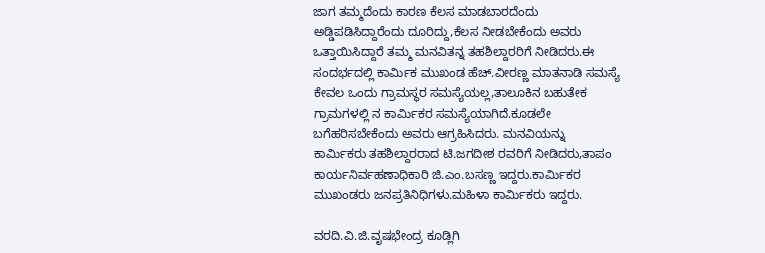ಜಾಗ ತಮ್ಮದೆಂದು ಕಾರಣ ಕೆಲಸ ಮಾಡಬಾರದೆಂದು ಅಡ್ಡಿಪಡಿಸಿದ್ದಾರೆಂದು ದೂರಿದ್ದು,ಕೆಲಸ ನೀಡಬೇಕೆಂದು ಅವರು ಒತ್ತಾಯಿಸಿದ್ದಾರೆ ತಮ್ಮ ಮನವಿತನ್ನ ತಹಶಿಲ್ದಾರರಿಗೆ ನೀಡಿದರು.ಈ ಸಂದರ್ಭದಲ್ಲಿ ಕಾರ್ಮಿಕ ಮುಖಂಡ ಹೆಚ್.ವೀರಣ್ಣ ಮಾತನಾಡಿ ಸಮಸ್ಯೆ ಕೇವಲ ಒಂದು ಗ್ರಾಮಸ್ಥರ ಸಮಸ್ಯೆಯಲ್ಲ,ತಾಲೂಕಿನ ಬಹುತೇಕ ಗ್ರಾಮಗಳಲ್ಲಿ ನ ಕಾರ್ಮಿಕರ ಸಮಸ್ಯೆಯಾಗಿದೆ.ಕೂಡಲೇ ಬಗೆಹರಿಸಬೇಕೆಂದು ಅವರು ಆಗ್ರಹಿಸಿದರು. ಮನವಿಯನ್ನು ಕಾರ್ಮಿಕರು ತಹಶಿಲ್ದಾರರಾದ ಟಿ.ಜಗದೀಶ ರವರಿಗೆ ನೀಡಿದರು,ತಾಪಂ ಕಾರ್ಯನಿರ್ವಹಣಾಧಿಕಾರಿ ಜಿ.ಎಂ.ಬಸಣ್ಣ ಇದ್ದರು.ಕಾರ್ಮಿಕರ ಮುಖಂಡರು ಜನಪ್ರತಿನಿಧಿಗಳು.ಮಹಿಳಾ ಕಾರ್ಮಿಕರು ಇದ್ದರು.

ವರದಿ.ವಿ.ಜಿ.ವೃಷಭೇಂದ್ರ ಕೂಡ್ಲಿಗಿ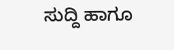ಸುದ್ದಿ ಹಾಗೂ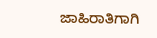ಜಾಹಿರಾತಿಗಾಗಿ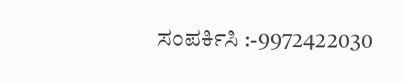ಸಂಪರ್ಕಿಸಿ :-9972422030